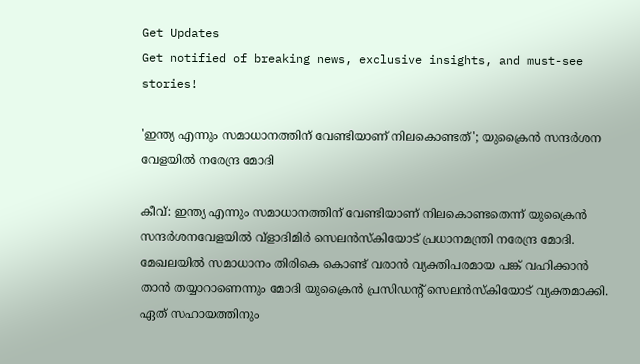Get Updates
Get notified of breaking news, exclusive insights, and must-see stories!

'ഇന്ത്യ എന്നും സമാധാനത്തിന് വേണ്ടിയാണ് നിലകൊണ്ടത്'; യുക്രൈൻ സന്ദർശന വേളയിൽ നരേന്ദ്ര മോദി

കീവ്: ഇന്ത്യ എന്നും സമാധാനത്തിന് വേണ്ടിയാണ് നിലകൊണ്ടതെന്ന് യുക്രൈൻ സന്ദർശനവേളയിൽ വ്ളാദിമിർ സെലൻസ്‌കിയോട് പ്രധാനമന്ത്രി നരേന്ദ്ര മോദി. മേഖലയിൽ സമാധാനം തിരികെ കൊണ്ട് വരാൻ വ്യക്തിപരമായ പങ്ക് വഹിക്കാൻ താൻ തയ്യാറാണെന്നും മോദി യുക്രൈൻ പ്രസിഡന്റ് സെലൻസ്‌കിയോട് വ്യക്തമാക്കി. ഏത് സഹായത്തിനും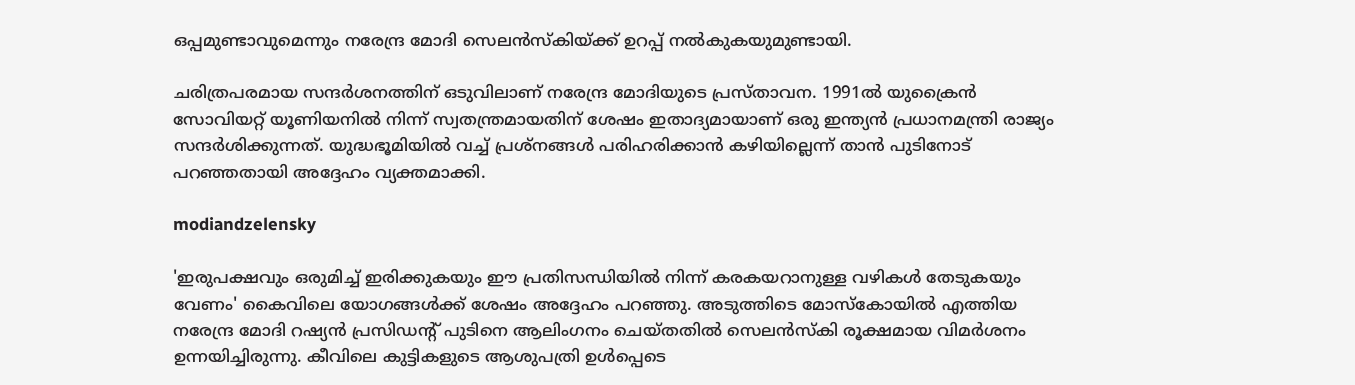ഒപ്പമുണ്ടാവുമെന്നും നരേന്ദ്ര മോദി സെലൻസ്‌കിയ്ക്ക് ഉറപ്പ് നൽകുകയുമുണ്ടായി.

ചരിത്രപരമായ സന്ദർശനത്തിന് ഒടുവിലാണ് നരേന്ദ്ര മോദിയുടെ പ്രസ്‌താവന. 1991ല്‍ യുക്രൈന്‍ സോവിയറ്റ് യൂണിയനിൽ നിന്ന് സ്വതന്ത്രമായതിന് ശേഷം ഇതാദ്യമായാണ് ഒരു ഇന്ത്യന്‍ പ്രധാനമന്ത്രി രാജ്യം സന്ദര്‍ശിക്കുന്നത്. യുദ്ധഭൂമിയിൽ വച്ച് പ്രശ്‌നങ്ങൾ പരിഹരിക്കാൻ കഴിയില്ലെന്ന് താൻ പുടിനോട് പറഞ്ഞതായി അദ്ദേഹം വ്യക്തമാക്കി.

modiandzelensky

'ഇരുപക്ഷവും ഒരുമിച്ച് ഇരിക്കുകയും ഈ പ്രതിസന്ധിയിൽ നിന്ന് കരകയറാനുള്ള വഴികൾ തേടുകയും വേണം' കൈവിലെ യോഗങ്ങൾക്ക് ശേഷം അദ്ദേഹം പറഞ്ഞു. അടുത്തിടെ മോസ്കോയിൽ എത്തിയ നരേന്ദ്ര മോദി റഷ്യൻ പ്രസിഡന്റ് പുടിനെ ആലിംഗനം ചെയ്‌തതിൽ സെലൻസ്‌കി രൂക്ഷമായ വിമർശനം ഉന്നയിച്ചിരുന്നു. കീവിലെ കുട്ടികളുടെ ആശുപത്രി ഉൾപ്പെടെ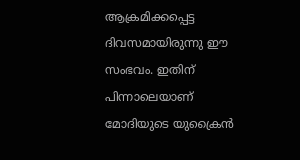ആക്രമിക്കപ്പെട്ട ദിവസമായിരുന്നു ഈ സംഭവം. ഇതിന് പിന്നാലെയാണ് മോദിയുടെ യുക്രൈൻ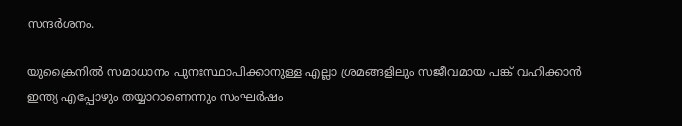സന്ദർശനം.

യുക്രൈനിൽ സമാധാനം പുനഃസ്ഥാപിക്കാനുള്ള എല്ലാ ശ്രമങ്ങളിലും സജീവമായ പങ്ക് വഹിക്കാൻ ഇന്ത്യ എപ്പോഴും തയ്യാറാണെന്നും സംഘർഷം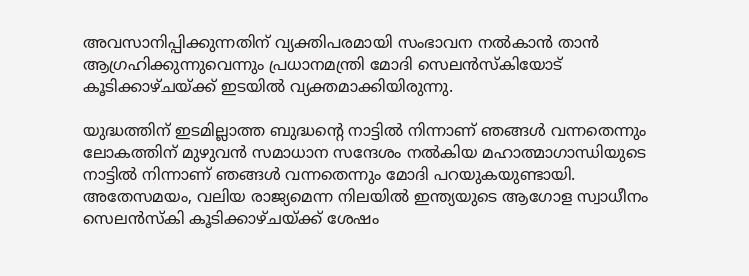അവസാനിപ്പിക്കുന്നതിന് വ്യക്തിപരമായി സംഭാവന നൽകാൻ താൻ ആഗ്രഹിക്കുന്നുവെന്നും പ്രധാനമന്ത്രി മോദി സെലൻസ്‌കിയോട് കൂടിക്കാഴ്‌ചയ്ക്ക് ഇടയിൽ വ്യക്തമാക്കിയിരുന്നു.

യുദ്ധത്തിന് ഇടമില്ലാത്ത ബുദ്ധന്റെ നാട്ടിൽ നിന്നാണ് ഞങ്ങൾ വന്നതെന്നും ലോകത്തിന് മുഴുവൻ സമാധാന സന്ദേശം നൽകിയ മഹാത്മാഗാന്ധിയുടെ നാട്ടിൽ നിന്നാണ് ഞങ്ങൾ വന്നതെന്നും മോദി പറയുകയുണ്ടായി. അതേസമയം, വലിയ രാജ്യമെന്ന നിലയിൽ ഇന്ത്യയുടെ ആഗോള സ്വാധീനം സെലൻസ്‌കി കൂടിക്കാഴ്‌ചയ്ക്ക് ശേഷം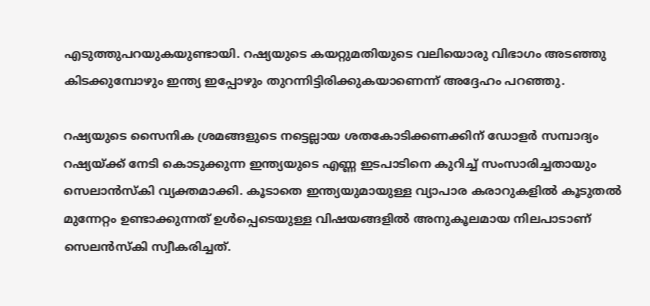എടുത്തുപറയുകയുണ്ടായി. റഷ്യയുടെ കയറ്റുമതിയുടെ വലിയൊരു വിഭാഗം അടഞ്ഞു കിടക്കുമ്പോഴും ഇന്ത്യ ഇപ്പോഴും തുറന്നിട്ടിരിക്കുകയാണെന്ന് അദ്ദേഹം പറഞ്ഞു.

റഷ്യയുടെ സൈനിക ശ്രമങ്ങളുടെ നട്ടെല്ലായ ശതകോടിക്കണക്കിന് ഡോളർ സമ്പാദ്യം റഷ്യയ്ക്ക് നേടി കൊടുക്കുന്ന ഇന്ത്യയുടെ എണ്ണ ഇടപാടിനെ കുറിച്ച് സംസാരിച്ചതായും സെലാൻസ്‌കി വ്യക്തമാക്കി. കൂടാതെ ഇന്ത്യയുമായുള്ള വ്യാപാര കരാറുകളിൽ കൂടുതൽ മുന്നേറ്റം ഉണ്ടാക്കുന്നത് ഉൾപ്പെടെയുള്ള വിഷയങ്ങളിൽ അനുകൂലമായ നിലപാടാണ് സെലൻസ്‌കി സ്വീകരിച്ചത്.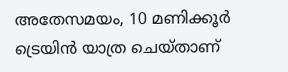അതേസമയം, 10 മണിക്കൂര്‍ ട്രെയിന്‍ യാത്ര ചെയ്‌താണ്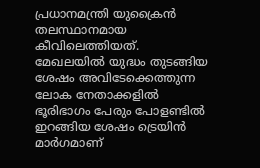പ്രധാനമന്ത്രി യുക്രൈന്‍ തലസ്ഥാനമായ കീവിലെത്തിയത്. മേഖലയിൽ യുദ്ധം തുടങ്ങിയ ശേഷം അവിടേക്കെത്തുന്ന ലോക നേതാക്കളിൽ ഭൂരിഭാഗം പേരും പോളണ്ടിൽ ഇറങ്ങിയ ശേഷം ട്രെയിൻ മാർഗമാണ്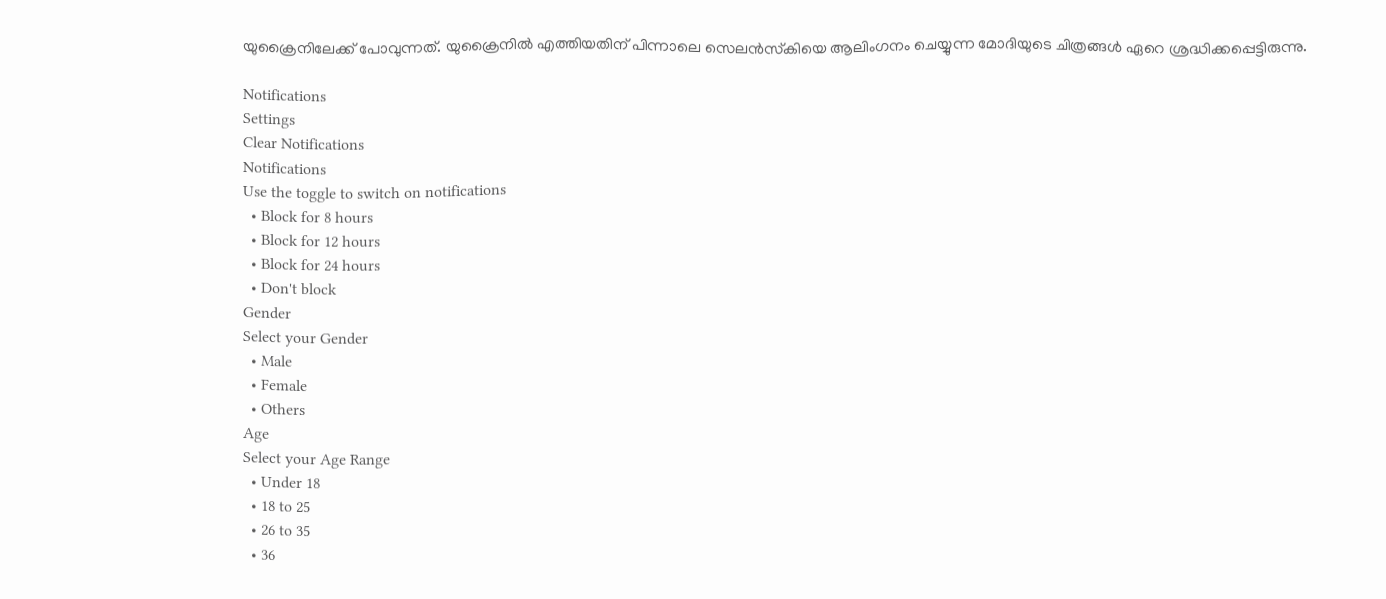യുക്രൈനിലേക്ക് പോവുന്നത്. യുക്രൈനിൽ എത്തിയതിന് പിന്നാലെ സെലൻസ്‌കിയെ ആലിംഗനം ചെയ്യുന്ന മോദിയുടെ ചിത്രങ്ങൾ ഏറെ ശ്രദ്ധിക്കപ്പെട്ടിരുന്നു.

Notifications
Settings
Clear Notifications
Notifications
Use the toggle to switch on notifications
  • Block for 8 hours
  • Block for 12 hours
  • Block for 24 hours
  • Don't block
Gender
Select your Gender
  • Male
  • Female
  • Others
Age
Select your Age Range
  • Under 18
  • 18 to 25
  • 26 to 35
  • 36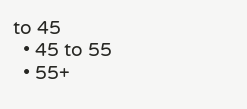to 45
  • 45 to 55
  • 55+